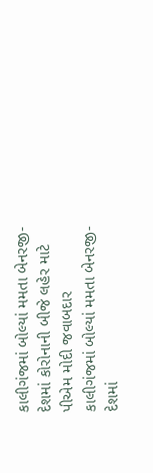કાલીગંજમાં બોલ્યાં મમતા બેનરજી- દેશમાં કોરોનાની બીજે લહેર માટે પીએમ મોદી જવાબદાર
કાલીગંજમાં બોલ્યાં મમતા બેનરજી- દેશમાં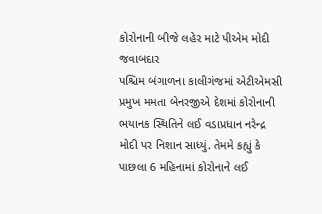કોરોનાની બીજે લહેર માટે પીએમ મોદી જવાબદાર
પશ્ચિમ બંગાળના કાલીગંજમાં એટીએમસી પ્રમુખ મમતા બેનરજીએ દેશમાં કોરોનાની ભયાનક સ્થિતિને લઈ વડાપ્રધાન નરેન્દ્ર મોદી પર નિશાન સાધ્યું. તેમમે કહ્યું કે પાછલા 6 મહિનામાં કોરોનાને લઈ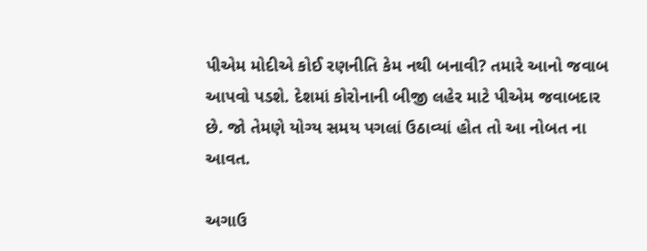પીએમ મોદીએ કોઈ રણનીતિ કેમ નથી બનાવી? તમારે આનો જવાબ આપવો પડશે. દેશમાં કોરોનાની બીજી લહેર માટે પીએમ જવાબદાર છે. જો તેમણે યોગ્ય સમય પગલાં ઉઠાવ્યાં હોત તો આ નોબત ના આવત.

અગાઉ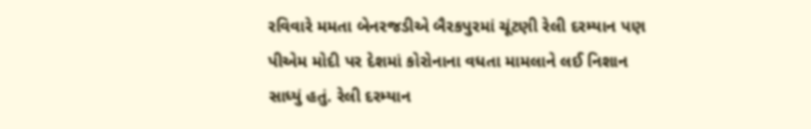રવિવારે મમતા બેનરજડીએ બૈરકપુરમાં ચૂંટણી રેલી દરમ્યાન પણ પીએમ મોદી પર દેશમાં કોરોનાના વધતા મામલાને લઈ નિશાન સાધ્યું હતું. રેલી દરમ્યાન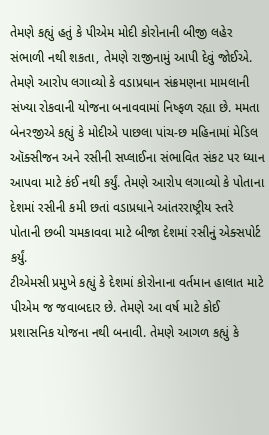તેમણે કહ્યું હતું કે પીએમ મોદી કોરોનાની બીજી લહેર સંભાળી નથી શકતા, તેમણે રાજીનામું આપી દેવું જોઈએ. તેમણે આરોપ લગાવ્યો કે વડાપ્રધાન સંક્રમણના મામલાની સંખ્યા રોકવાની યોજના બનાવવામાં નિષ્ફળ રહ્યા છે. મમતા બેનરજીએ કહ્યું કે મોદીએ પાછલા પાંચ-છ મહિનામાં મેડિલ ઑક્સીજન અને રસીની સપ્લાઈના સંભાવિત સંકટ પર ધ્યાન આપવા માટે કંઈ નથી કર્યું. તેમણે આરોપ લગાવ્યો કે પોતાના દેશમાં રસીની કમી છતાં વડાપ્રધાને આંતરરાષ્ટ્રીય સ્તરે પોતાની છબી ચમકાવવા માટે બીજા દેશમાં રસીનું એક્સપોર્ટ કર્યું.
ટીએમસી પ્રમુખે કહ્યું કે દેશમાં કોરોનાના વર્તમાન હાલાત માટે પીએમ જ જવાબદાર છે. તેમણે આ વર્ષ માટે કોઈ પ્રશાસનિક યોજના નથી બનાવી. તેમણે આગળ કહ્યું કે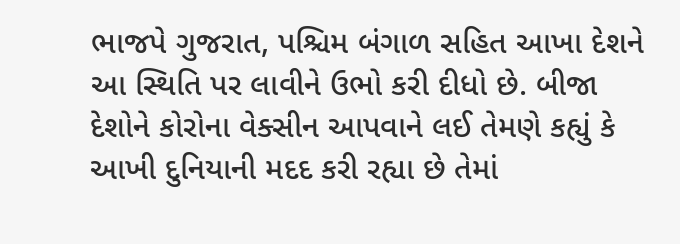ભાજપે ગુજરાત, પશ્ચિમ બંગાળ સહિત આખા દેશને આ સ્થિતિ પર લાવીને ઉભો કરી દીધો છે. બીજા દેશોને કોરોના વેક્સીન આપવાને લઈ તેમણે કહ્યું કે આખી દુનિયાની મદદ કરી રહ્યા છે તેમાં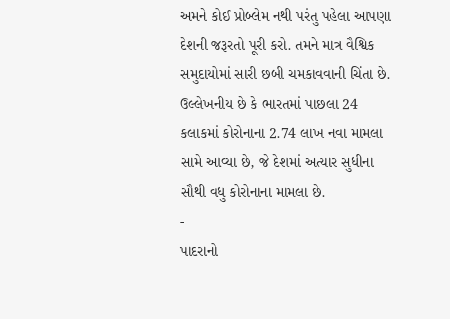અમને કોઈ પ્રોબ્લેમ નથી પરંતુ પહેલા આપણા દેશની જરૂરતો પૂરી કરો. તમને માત્ર વૈશ્વિક સમુદાયોમાં સારી છબી ચમકાવવાની ચિંતા છે. ઉલ્લેખનીય છે કે ભારતમાં પાછલા 24 કલાકમાં કોરોનાના 2.74 લાખ નવા મામલા સામે આવ્યા છે, જે દેશમાં અત્યાર સુધીના સૌથી વધુ કોરોનાના મામલા છે.
-
પાદરાનો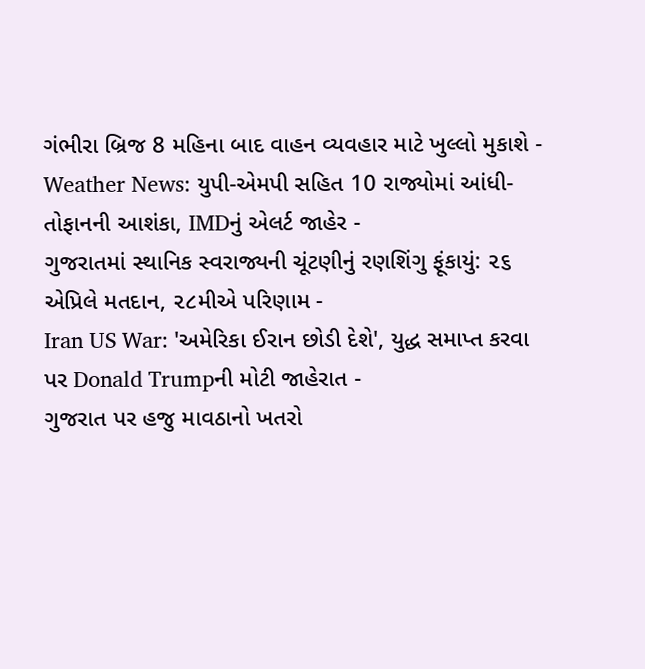ગંભીરા બ્રિજ 8 મહિના બાદ વાહન વ્યવહાર માટે ખુલ્લો મુકાશે -
Weather News: યુપી-એમપી સહિત 10 રાજ્યોમાં આંધી-તોફાનની આશંકા, IMDનું એલર્ટ જાહેર -
ગુજરાતમાં સ્થાનિક સ્વરાજ્યની ચૂંટણીનું રણશિંગુ ફૂંકાયું: ૨૬ એપ્રિલે મતદાન, ૨૮મીએ પરિણામ -
Iran US War: 'અમેરિકા ઈરાન છોડી દેશે', યુદ્ધ સમાપ્ત કરવા પર Donald Trumpની મોટી જાહેરાત -
ગુજરાત પર હજુ માવઠાનો ખતરો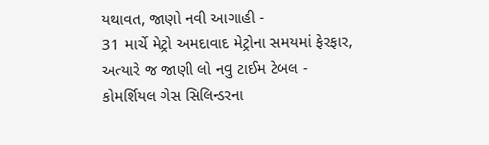યથાવત, જાણો નવી આગાહી -
31 માર્ચે મેટ્રો અમદાવાદ મેટ્રોના સમયમાં ફેરફાર, અત્યારે જ જાણી લો નવુ ટાઈમ ટેબલ -
કોમર્શિયલ ગેસ સિલિન્ડરના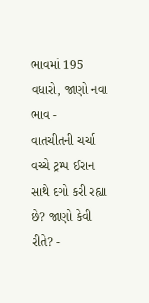ભાવમાં 195 વધારો, જાણો નવા ભાવ -
વાતચીતની ચર્ચા વચ્ચે ટ્રમ્પ ઈરાન સાથે દગો કરી રહ્યા છે? જાણો કેવી રીતે? -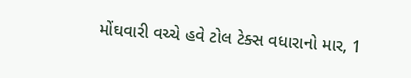મોંઘવારી વચ્ચે હવે ટોલ ટેક્સ વધારાનો માર, 1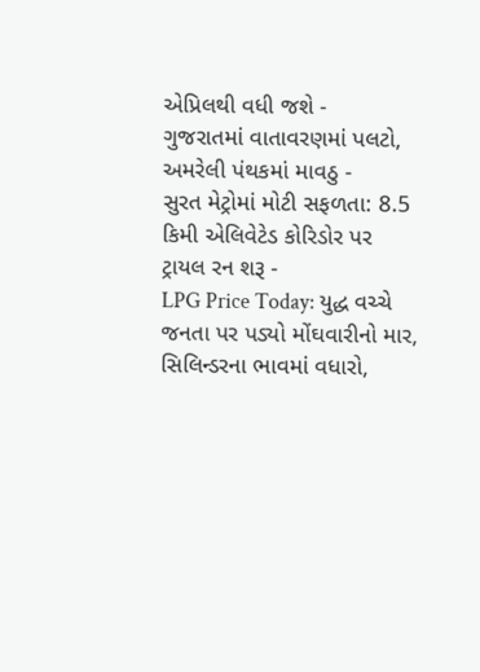એપ્રિલથી વધી જશે -
ગુજરાતમાં વાતાવરણમાં પલટો, અમરેલી પંથકમાં માવઠુ -
સુરત મેટ્રોમાં મોટી સફળતા: 8.5 કિમી એલિવેટેડ કોરિડોર પર ટ્રાયલ રન શરૂ -
LPG Price Today: યુદ્ધ વચ્ચે જનતા પર પડ્યો મોંઘવારીનો માર, સિલિન્ડરના ભાવમાં વધારો,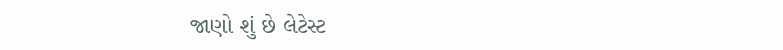જાણો શું છે લેટેસ્ટ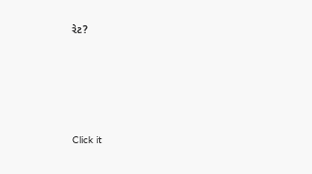રેટ?









Click it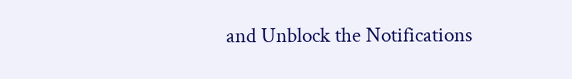and Unblock the Notifications